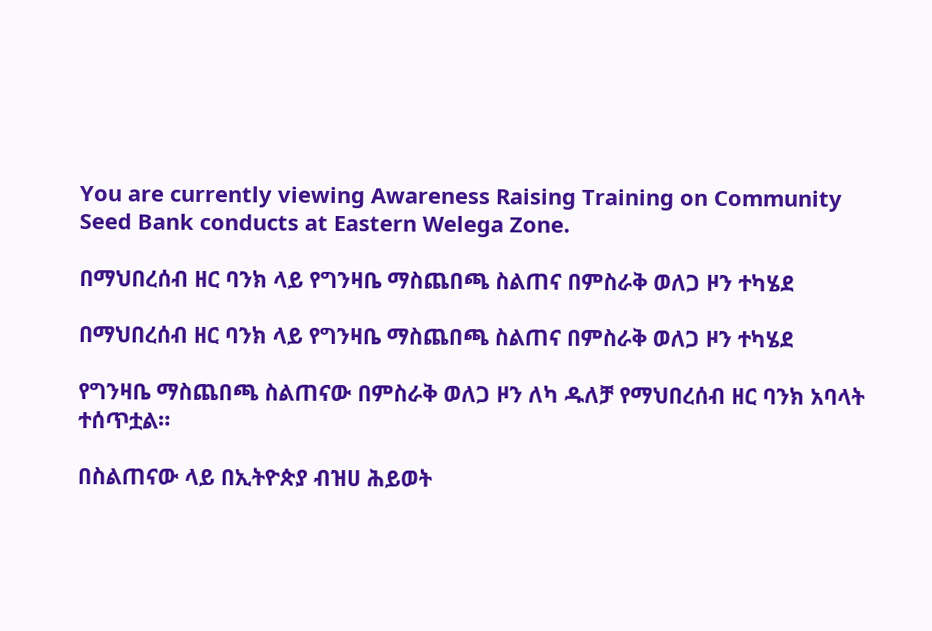You are currently viewing Awareness Raising Training on Community Seed Bank conducts at Eastern Welega Zone.

በማህበረሰብ ዘር ባንክ ላይ የግንዛቤ ማስጨበጫ ስልጠና በምስራቅ ወለጋ ዞን ተካሄደ

በማህበረሰብ ዘር ባንክ ላይ የግንዛቤ ማስጨበጫ ስልጠና በምስራቅ ወለጋ ዞን ተካሄደ

የግንዛቤ ማስጨበጫ ስልጠናው በምስራቅ ወለጋ ዞን ለካ ዱለቻ የማህበረሰብ ዘር ባንክ አባላት ተሰጥቷል።

በስልጠናው ላይ በኢትዮጵያ ብዝሀ ሕይወት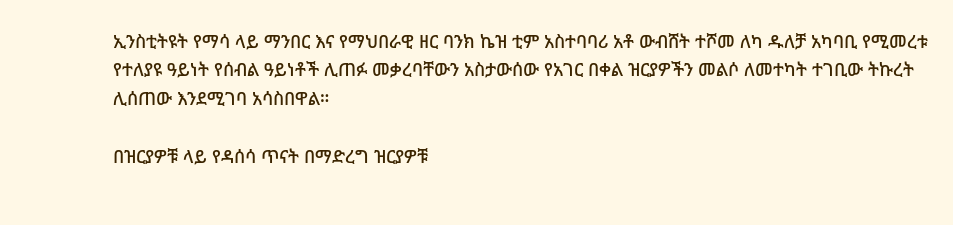ኢንስቲትዩት የማሳ ላይ ማንበር እና የማህበራዊ ዘር ባንክ ኬዝ ቲም አስተባባሪ አቶ ውብሸት ተሾመ ለካ ዱለቻ አካባቢ የሚመረቱ የተለያዩ ዓይነት የሰብል ዓይነቶች ሊጠፉ መቃረባቸውን አስታውሰው የአገር በቀል ዝርያዎችን መልሶ ለመተካት ተገቢው ትኩረት ሊሰጠው እንደሚገባ አሳስበዋል።

በዝርያዎቹ ላይ የዳሰሳ ጥናት በማድረግ ዝርያዎቹ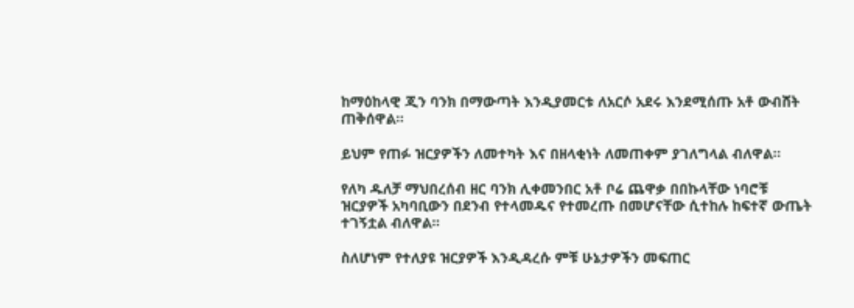ከማዕከላዊ ጂን ባንክ በማውጣት እንዲያመርቱ ለአርሶ አደሩ እንደሚሰጡ አቶ ውብሸት ጠቅሰዋል።

ይህም የጠፉ ዝርያዎችን ለመተካት እና በዘላቂነት ለመጠቀም ያገለግላል ብለዋል።

የለካ ዱለቻ ማህበረሰብ ዘር ባንክ ሊቀመንበር አቶ ቦሬ ጨዋቃ በበኩላቸው ነባሮቹ ዝርያዎች አካባቢውን በደንብ የተላመዱና የተመረጡ በመሆናቸው ሲተከሉ ከፍተኛ ውጤት ተገኝቷል ብለዋል።

ስለሆነም የተለያዩ ዝርያዎች እንዲዳረሱ ምቹ ሁኔታዎችን መፍጠር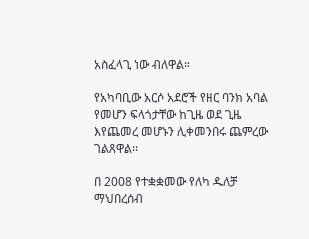አስፈላጊ ነው ብለዋል።

የአካባቢው አርሶ አደሮች የዘር ባንክ አባል የመሆን ፍላጎታቸው ከጊዜ ወደ ጊዜ እየጨመረ መሆኑን ሊቀመንበሩ ጨምረው ገልጸዋል፡፡

በ 2008 የተቋቋመው የለካ ዱለቻ ማህበረሰብ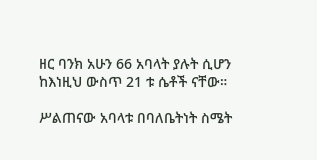ዘር ባንክ አሁን 66 አባላት ያሉት ሲሆን ከእነዚህ ውስጥ 21 ቱ ሴቶች ናቸው።

ሥልጠናው አባላቱ በባለቤትነት ስሜት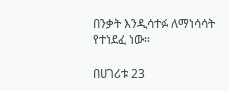በንቃት እንዲሳተፉ ለማነሳሳት የተነደፈ ነው።

በሀገሪቱ 23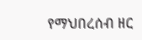የማህበረሰብ ዘር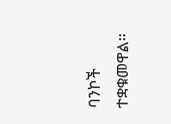ባንኮች ተቋቁመዋል።